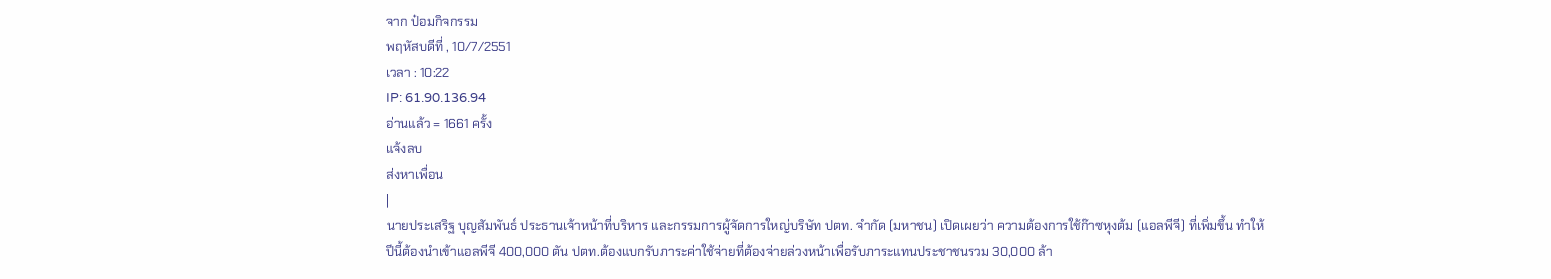จาก ป๋อมกิจกรรม
พฤหัสบดีที่ , 10/7/2551
เวลา : 10:22
IP: 61.90.136.94
อ่านแล้ว = 1661 ครั้ง
แจ้งลบ
ส่งหาเพื่อน
|
นายประเสริฐ บุญสัมพันธ์ ประธานเจ้าหน้าที่บริหาร และกรรมการผู้จัดการใหญ่บริษัท ปตท. จำกัด (มหาชน) เปิดเผยว่า ความต้องการใช้ก๊าซหุงต้ม (แอลพีจี) ที่เพิ่มขึ้น ทำให้ปีนี้ต้องนำเข้าแอลพีจี 400,000 ตัน ปตท.ต้องแบกรับภาระค่าใช้จ่ายที่ต้องจ่ายล่วงหน้าเพื่อรับภาระแทนประชาชนรวม 30,000 ล้า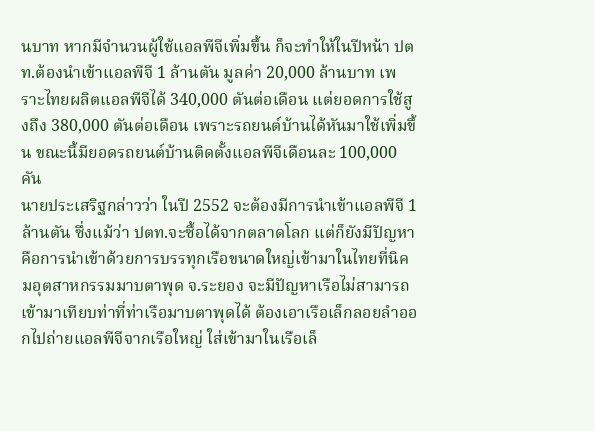นบาท หากมีจำนวนผู้ใช้แอลพีจีเพิ่มขึ้น ก็จะทำให้ในปีหน้า ปตท.ต้องนำเข้าแอลพีจี 1 ล้านตัน มูลค่า 20,000 ล้านบาท เพราะไทยผลิตแอลพีจีได้ 340,000 ตันต่อเดือน แต่ยอดการใช้สูงถึง 380,000 ตันต่อเดือน เพราะรถยนต์บ้านได้หันมาใช้เพิ่มขึ้น ขณะนี้มียอดรถยนต์บ้านติดตั้งแอลพีจีเดือนละ 100,000 คัน
นายประเสริฐกล่าวว่า ในปี 2552 จะต้องมีการนำเข้าแอลพีจี 1 ล้านตัน ซึ่งแม้ว่า ปตท.จะซื้อได้จากตลาดโลก แต่ก็ยังมีปัญหาคือการนำเข้าด้วยการบรรทุกเรือขนาดใหญ่เข้ามาในไทยที่นิคมอุตสาหกรรมมาบตาพุด จ.ระยอง จะมีปัญหาเรือไม่สามารถเข้ามาเทียบท่าที่ท่าเรือมาบตาพุดได้ ต้องเอาเรือเล็กลอยลำออกไปถ่ายแอลพีจีจากเรือใหญ่ ใส่เข้ามาในเรือเล็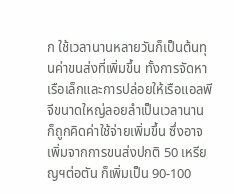ก ใช้เวลานานหลายวันก็เป็นต้นทุนค่าขนส่งที่เพิ่มขึ้น ทั้งการจัดหาเรือเล็กและการปล่อยให้เรือแอลพีจีขนาดใหญ่ลอยลำเป็นเวลานาน ก็ถูกคิดค่าใช้จ่ายเพิ่มขึ้น ซึ่งอาจเพิ่มจากการขนส่งปกติ 50 เหรียญฯต่อตัน ก็เพิ่มเป็น 90-100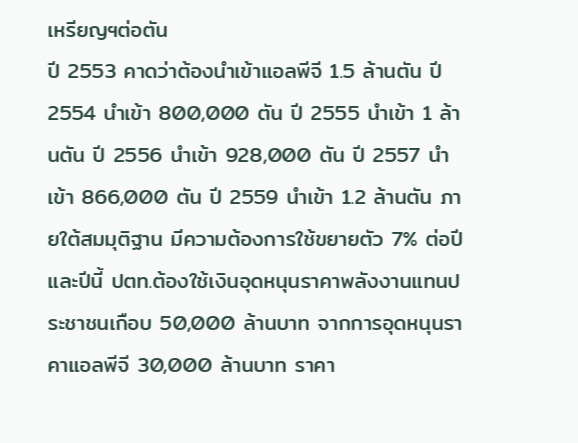เหรียญฯต่อตัน
ปี 2553 คาดว่าต้องนำเข้าแอลพีจี 1.5 ล้านตัน ปี 2554 นำเข้า 800,000 ตัน ปี 2555 นำเข้า 1 ล้านตัน ปี 2556 นำเข้า 928,000 ตัน ปี 2557 นำเข้า 866,000 ตัน ปี 2559 นำเข้า 1.2 ล้านตัน ภายใต้สมมุติฐาน มีความต้องการใช้ขยายตัว 7% ต่อปี และปีนี้ ปตท.ต้องใช้เงินอุดหนุนราคาพลังงานแทนประชาชนเกือบ 50,000 ล้านบาท จากการอุดหนุนราคาแอลพีจี 30,000 ล้านบาท ราคา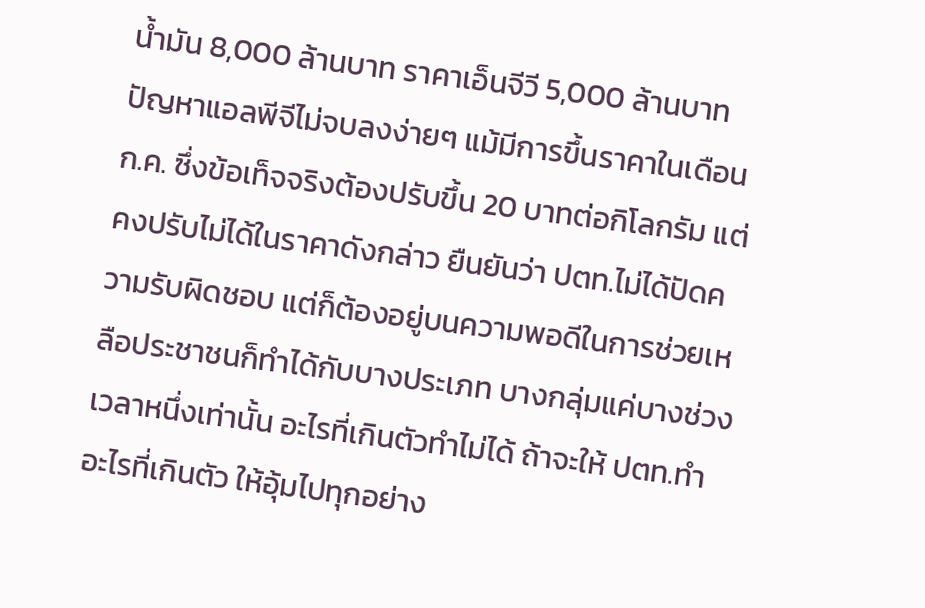น้ำมัน 8,000 ล้านบาท ราคาเอ็นจีวี 5,000 ล้านบาท
ปัญหาแอลพีจีไม่จบลงง่ายๆ แม้มีการขึ้นราคาในเดือน ก.ค. ซึ่งข้อเท็จจริงต้องปรับขึ้น 20 บาทต่อกิโลกรัม แต่คงปรับไม่ได้ในราคาดังกล่าว ยืนยันว่า ปตท.ไม่ได้ปัดความรับผิดชอบ แต่ก็ต้องอยู่บนความพอดีในการช่วยเหลือประชาชนก็ทำได้กับบางประเภท บางกลุ่มแค่บางช่วงเวลาหนึ่งเท่านั้น อะไรที่เกินตัวทำไม่ได้ ถ้าจะให้ ปตท.ทำอะไรที่เกินตัว ให้อุ้มไปทุกอย่าง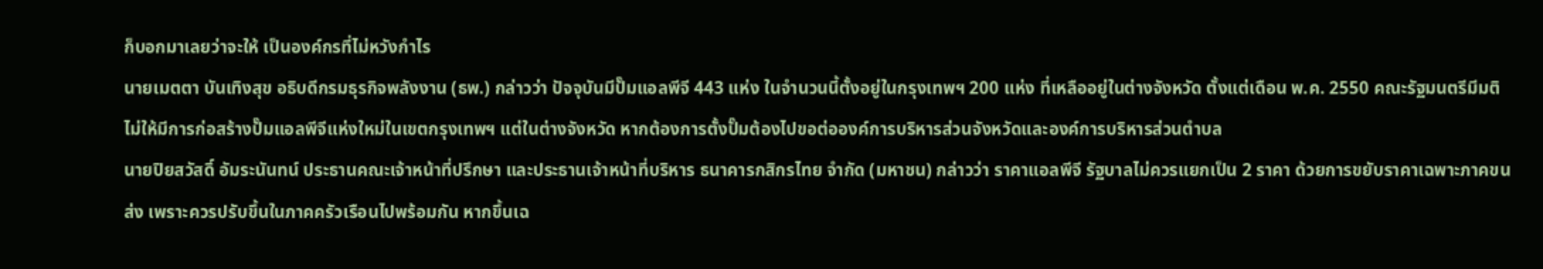ก็บอกมาเลยว่าจะให้ เป็นองค์กรที่ไม่หวังกำไร
นายเมตตา บันเทิงสุข อธิบดีกรมธุรกิจพลังงาน (ธพ.) กล่าวว่า ปัจจุบันมีปั๊มแอลพีจี 443 แห่ง ในจำนวนนี้ตั้งอยู่ในกรุงเทพฯ 200 แห่ง ที่เหลืออยู่ในต่างจังหวัด ตั้งแต่เดือน พ.ค. 2550 คณะรัฐมนตรีมีมติไม่ให้มีการก่อสร้างปั๊มแอลพีจีแห่งใหม่ในเขตกรุงเทพฯ แต่ในต่างจังหวัด หากต้องการตั้งปั๊มต้องไปขอต่อองค์การบริหารส่วนจังหวัดและองค์การบริหารส่วนตำบล
นายปิยสวัสดิ์ อัมระนันทน์ ประธานคณะเจ้าหน้าที่ปรึกษา และประธานเจ้าหน้าที่บริหาร ธนาคารกสิกรไทย จำกัด (มหาชน) กล่าวว่า ราคาแอลพีจี รัฐบาลไม่ควรแยกเป็น 2 ราคา ด้วยการขยับราคาเฉพาะภาคขนส่ง เพราะควรปรับขึ้นในภาคครัวเรือนไปพร้อมกัน หากขึ้นเฉ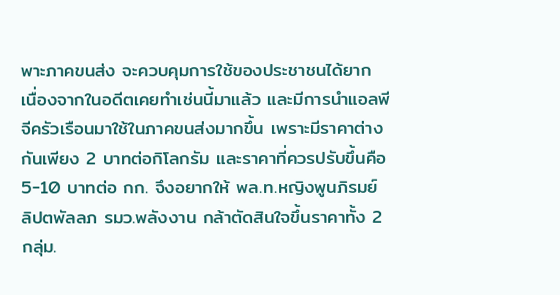พาะภาคขนส่ง จะควบคุมการใช้ของประชาชนได้ยาก เนื่องจากในอดีตเคยทำเช่นนี้มาแล้ว และมีการนำแอลพีจีครัวเรือนมาใช้ในภาคขนส่งมากขึ้น เพราะมีราคาต่างกันเพียง 2 บาทต่อกิโลกรัม และราคาที่ควรปรับขึ้นคือ 5-10 บาทต่อ กก. จึงอยากให้ พล.ท.หญิงพูนภิรมย์ ลิปตพัลลภ รมว.พลังงาน กล้าตัดสินใจขึ้นราคาทั้ง 2 กลุ่ม.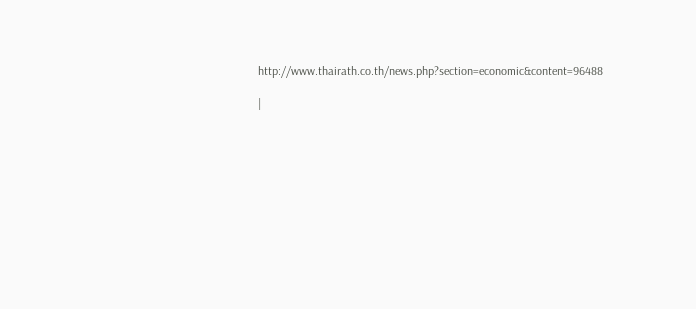http://www.thairath.co.th/news.php?section=economic&content=96488

|